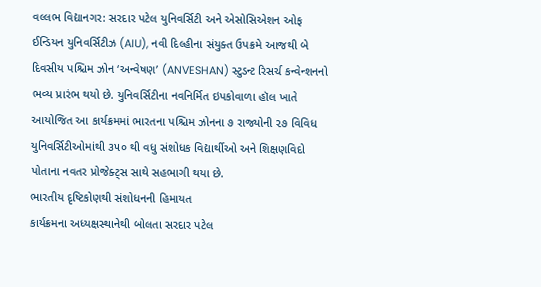વલ્લભ વિદ્યાનગર: સરદાર પટેલ યુનિવર્સિટી અને એસોસિએશન ઓફ ઈન્ડિયન યુનિવર્સિટીઝ (AIU), નવી દિલ્હીના સંયુક્ત ઉપક્રમે આજથી બે દિવસીય પશ્ચિમ ઝોન ‘અન્વેષણ’ (ANVESHAN) સ્ટુડન્ટ રિસર્ચ કન્વેન્શનનો ભવ્ય પ્રારંભ થયો છે. યુનિવર્સિટીના નવનિર્મિત ઇપકોવાળા હૉલ ખાતે આયોજિત આ કાર્યક્રમમાં ભારતના પશ્ચિમ ઝોનના ૭ રાજ્યોની ૨૭ વિવિધ યુનિવર્સિટીઓમાંથી ૩૫૦ થી વધુ સંશોધક વિદ્યાર્થીઓ અને શિક્ષણવિદો પોતાના નવતર પ્રોજેક્ટ્સ સાથે સહભાગી થયા છે.
ભારતીય દૃષ્ટિકોણથી સંશોધનની હિમાયત
કાર્યક્રમના અધ્યક્ષસ્થાનેથી બોલતા સરદાર પટેલ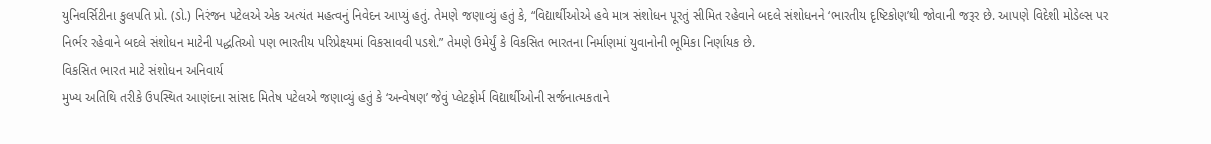યુનિવર્સિટીના કુલપતિ પ્રો. (ડો.) નિરંજન પટેલએ એક અત્યંત મહત્વનું નિવેદન આપ્યું હતું. તેમણે જણાવ્યું હતું કે, “વિદ્યાર્થીઓએ હવે માત્ર સંશોધન પૂરતું સીમિત રહેવાને બદલે સંશોધનને ‘ભારતીય દૃષ્ટિકોણ’થી જોવાની જરૂર છે. આપણે વિદેશી મોડેલ્સ પર નિર્ભર રહેવાને બદલે સંશોધન માટેની પદ્ધતિઓ પણ ભારતીય પરિપ્રેક્ષ્યમાં વિકસાવવી પડશે.” તેમણે ઉમેર્યું કે વિકસિત ભારતના નિર્માણમાં યુવાનોની ભૂમિકા નિર્ણાયક છે.
વિકસિત ભારત માટે સંશોધન અનિવાર્ય
મુખ્ય અતિથિ તરીકે ઉપસ્થિત આણંદના સાંસદ મિતેષ પટેલએ જણાવ્યું હતું કે ‘અન્વેષણ’ જેવું પ્લેટફોર્મ વિદ્યાર્થીઓની સર્જનાત્મકતાને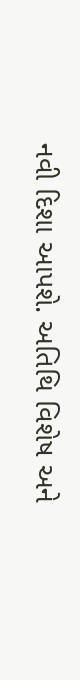નવી દિશા આપશે. અતિથિ વિશેષ અને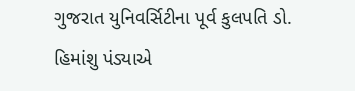ગુજરાત યુનિવર્સિટીના પૂર્વ કુલપતિ ડો. હિમાંશુ પંડ્યાએ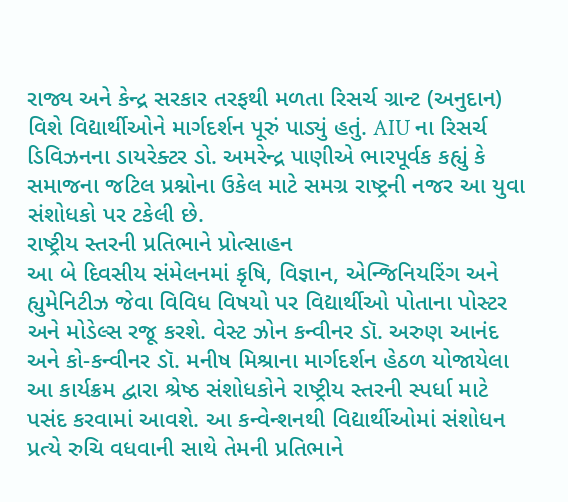રાજ્ય અને કેન્દ્ર સરકાર તરફથી મળતા રિસર્ચ ગ્રાન્ટ (અનુદાન) વિશે વિદ્યાર્થીઓને માર્ગદર્શન પૂરું પાડ્યું હતું. AIU ના રિસર્ચ ડિવિઝનના ડાયરેક્ટર ડો. અમરેન્દ્ર પાણીએ ભારપૂર્વક કહ્યું કે સમાજના જટિલ પ્રશ્નોના ઉકેલ માટે સમગ્ર રાષ્ટ્રની નજર આ યુવા સંશોધકો પર ટકેલી છે.
રાષ્ટ્રીય સ્તરની પ્રતિભાને પ્રોત્સાહન
આ બે દિવસીય સંમેલનમાં કૃષિ, વિજ્ઞાન, એન્જિનિયરિંગ અને હ્યુમેનિટીઝ જેવા વિવિધ વિષયો પર વિદ્યાર્થીઓ પોતાના પોસ્ટર અને મોડેલ્સ રજૂ કરશે. વેસ્ટ ઝોન કન્વીનર ડૉ. અરુણ આનંદ અને કો-કન્વીનર ડૉ. મનીષ મિશ્રાના માર્ગદર્શન હેઠળ યોજાયેલા આ કાર્યક્રમ દ્વારા શ્રેષ્ઠ સંશોધકોને રાષ્ટ્રીય સ્તરની સ્પર્ધા માટે પસંદ કરવામાં આવશે. આ કન્વેન્શનથી વિદ્યાર્થીઓમાં સંશોધન પ્રત્યે રુચિ વધવાની સાથે તેમની પ્રતિભાને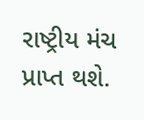રાષ્ટ્રીય મંચ પ્રાપ્ત થશે.